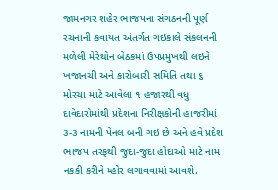જામનગર શહેર ભાજપના સંગઠનની પૂર્ણ રચનાની કવાયત અંતર્ગત ગઇકાલે સંકલનની મળેલી મેરેથોન બેઠકમાં ઉપપ્રમુખથી લઇને ખજાનચી અને કારોબારી સમિતિ તથા ૬ મોરચા માટે આવેલા ૧ હજારથી વધુ દાવેદારોમાંથી પ્રદેશના નિરીક્ષકોની હાજરીમાં ૩-૩ નામની પેનલ બની ગઇ છે અને હવે પ્રદેશ ભાજપ તરફથી જુદા-જુદા હોદાઓ માટે નામ નકકી કરીને મ્હોર લગાવવામાં આવશે.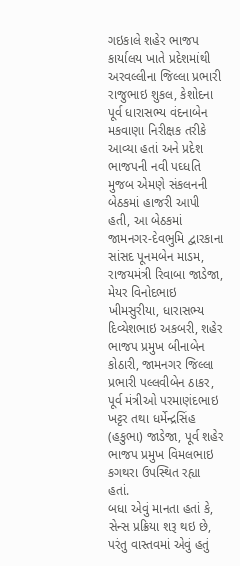ગઇકાલે શહેર ભાજપ કાર્યાલય ખાતે પ્રદેશમાંથી અરવલ્લીના જિલ્લા પ્રભારી રાજુભાઇ શુકલ, કેશોદના પૂર્વ ધારાસભ્ય વંદનાબેન મકવાણા નિરીક્ષક તરીકે આવ્યા હતાં અને પ્રદેશ ભાજપની નવી પઘ્ધતિ મુજબ એમણે સંકલનની બેઠકમાં હાજરી આપી હતી, આ બેઠકમાં જામનગર-દેવભુમિ દ્વારકાના સાંસદ પૂનમબેન માડમ, રાજયમંત્રી રિવાબા જાડેજા, મેયર વિનોદભાઇ ખીમસુરીયા, ધારાસભ્ય દિવ્યેશભાઇ અકબરી, શહેર ભાજપ પ્રમુખ બીનાબેન કોઠારી, જામનગર જિલ્લા પ્રભારી પલ્લવીબેન ઠાકર, પૂર્વ મંત્રીઓ પરમાણંદભાઇ ખટ્ટર તથા ધર્મેન્દ્રસિંહ (હકુભા) જાડેજા, પૂર્વ શહેર ભાજપ પ્રમુખ વિમલભાઇ કગથરા ઉપસ્થિત રહ્યા હતાં.
બધા એવું માનતા હતાં કે, સેન્સ પ્રક્રિયા શરૂ થઇ છે, પરંતુ વાસ્તવમાં એવું હતું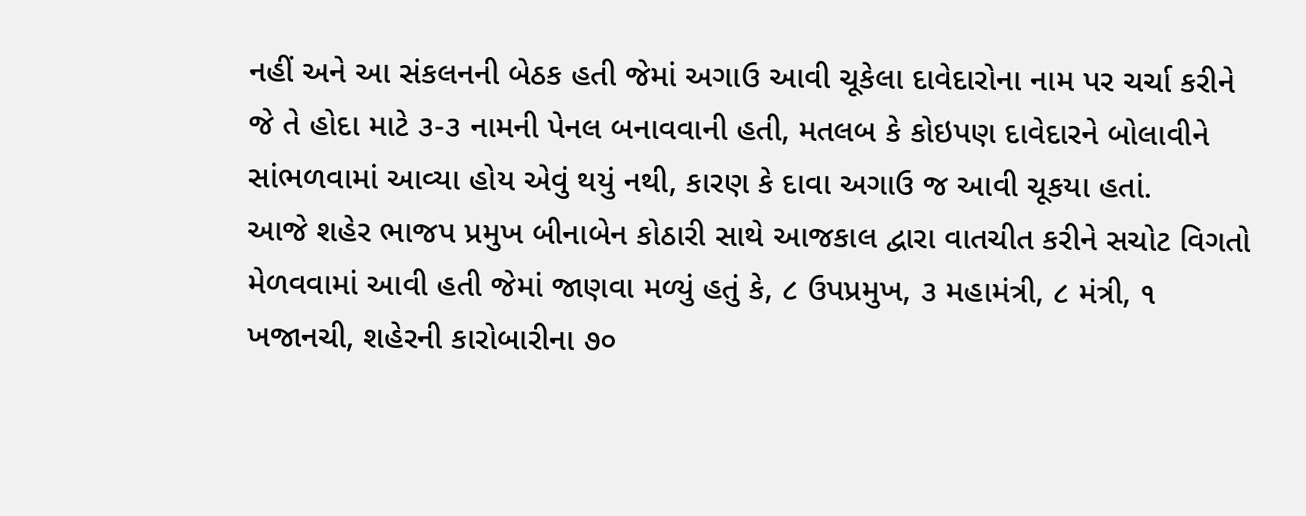નહીં અને આ સંકલનની બેઠક હતી જેમાં અગાઉ આવી ચૂકેલા દાવેદારોના નામ પર ચર્ચા કરીને જે તે હોદા માટે ૩-૩ નામની પેનલ બનાવવાની હતી, મતલબ કે કોઇપણ દાવેદારને બોલાવીને સાંભળવામાં આવ્યા હોય એવું થયું નથી, કારણ કે દાવા અગાઉ જ આવી ચૂકયા હતાં.
આજે શહેર ભાજપ પ્રમુખ બીનાબેન કોઠારી સાથે આજકાલ દ્વારા વાતચીત કરીને સચોટ વિગતો મેળવવામાં આવી હતી જેમાં જાણવા મળ્યું હતું કે, ૮ ઉપપ્રમુખ, ૩ મહામંત્રી, ૮ મંત્રી, ૧ ખજાનચી, શહેરની કારોબારીના ૭૦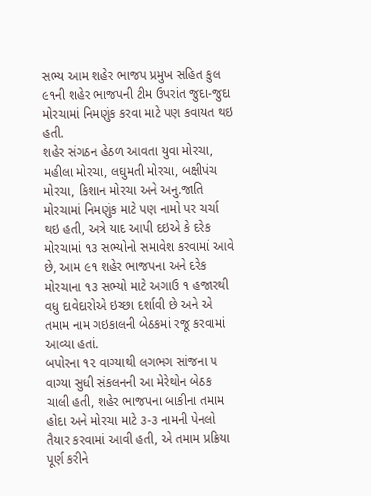સભ્ય આમ શહેર ભાજપ પ્રમુખ સહિત કુલ ૯૧ની શહેર ભાજપની ટીમ ઉપરાંત જુદા-જુદા મોરચામાં નિમણુંક કરવા માટે પણ કવાયત થઇ હતી.
શહેર સંગઠન હેઠળ આવતા યુવા મોરચા, મહીલા મોરચા, લઘુમતી મોરચા, બક્ષીપંચ મોરચા, કિશાન મોરચા અને અનુ.જાતિ મોરચામાં નિમણુંક માટે પણ નામો પર ચર્ચા થઇ હતી, અત્રે યાદ આપી દઇએ કે દરેક મોરચામાં ૧૩ સભ્યોનો સમાવેશ કરવામાં આવે છે, આમ ૯૧ શહેર ભાજપના અને દરેક મોરચાના ૧૩ સભ્યો માટે અગાઉ ૧ હજારથી વધુ દાવેદારોએ ઇચ્છા દર્શાવી છે અને એ તમામ નામ ગઇકાલની બેઠકમાં રજૂ કરવામાં આવ્યા હતાં.
બપોરના ૧૨ વાગ્યાથી લગભગ સાંજના ૫ વાગ્યા સુધી સંકલનની આ મેરેથોન બેઠક ચાલી હતી, શહેર ભાજપના બાકીના તમામ હોદા અને મોરચા માટે ૩-૩ નામની પેનલો તૈયાર કરવામાં આવી હતી, એ તમામ પ્રક્રિયા પૂર્ણ કરીને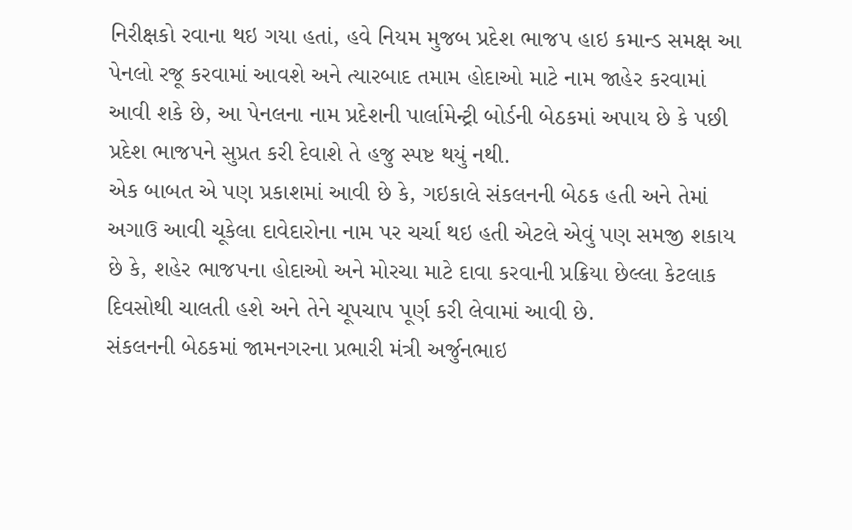નિરીક્ષકો રવાના થઇ ગયા હતાં, હવે નિયમ મુજબ પ્રદેશ ભાજપ હાઇ કમાન્ડ સમક્ષ આ પેનલો રજૂ કરવામાં આવશે અને ત્યારબાદ તમામ હોદાઓ માટે નામ જાહેર કરવામાં આવી શકે છે, આ પેનલના નામ પ્રદેશની પાર્લામેન્ટ્રી બોર્ડની બેઠકમાં અપાય છે કે પછી પ્રદેશ ભાજપને સુપ્રત કરી દેવાશે તે હજુ સ્પષ્ટ થયું નથી.
એક બાબત એ પણ પ્રકાશમાં આવી છે કે, ગઇકાલે સંકલનની બેઠક હતી અને તેમાં અગાઉ આવી ચૂકેલા દાવેદારોના નામ પર ચર્ચા થઇ હતી એટલે એવું પણ સમજી શકાય છે કે, શહેર ભાજપના હોદાઓ અને મોરચા માટે દાવા કરવાની પ્રક્રિયા છેલ્લા કેટલાક દિવસોથી ચાલતી હશે અને તેને ચૂપચાપ પૂર્ણ કરી લેવામાં આવી છે.
સંકલનની બેઠકમાં જામનગરના પ્રભારી મંત્રી અર્જુનભાઇ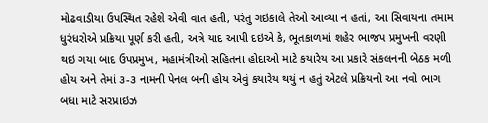મોઢવાડીયા ઉપસ્થિત રહેશે એવી વાત હતી, પરંતુ ગઇકાલે તેઓ આવ્યા ન હતાં, આ સિવાયના તમામ ધુરંધરોએ પ્રક્રિયા પૂર્ણ કરી હતી, અત્રે યાદ આપી દઇએ કે, ભૂતકાળમાં શહેર ભાજપ પ્રમુખની વરણી થઇ ગયા બાદ ઉપપ્રમુખ, મહામંત્રીઓ સહિતના હોદાઓ માટે કયારેય આ પ્રકારે સંકલનની બેઠક મળી હોય અને તેમાં ૩-૩ નામની પેનલ બની હોય એવું કયારેય થયું ન હતું એટલે પ્રક્રિયનો આ નવો ભાગ બધા માટે સરપ્રાઇઝ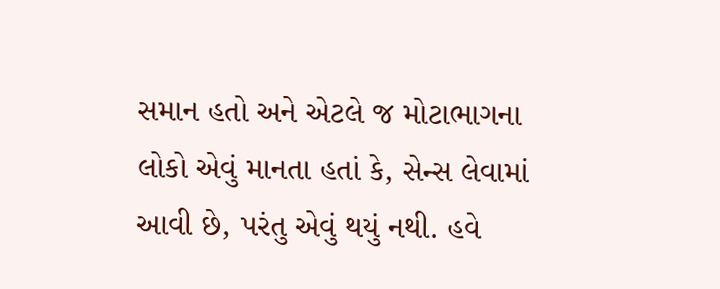સમાન હતો અને એટલે જ મોટાભાગના લોકો એવું માનતા હતાં કે, સેન્સ લેવામાં આવી છે, પરંતુ એવું થયું નથી. હવે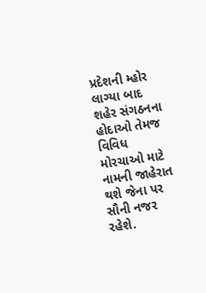પ્રદેશની મ્હોર લાગ્યા બાદ શહેર સંગઠનના હોદાઓ તેમજ વિવિધ મોરચાઓ માટે નામની જાહેરાત થશે જેના પર સૌની નજર રહેશે.